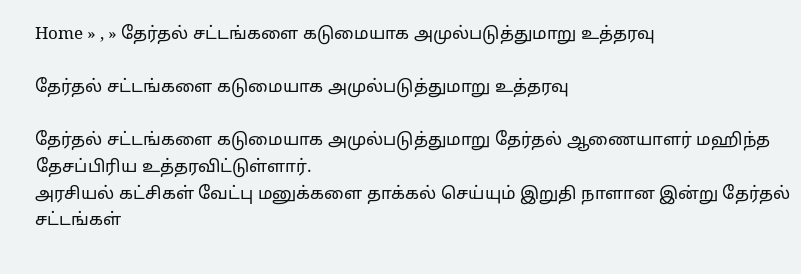Home » , » தேர்தல் சட்டங்களை கடுமையாக அமுல்படுத்துமாறு உத்தரவு

தேர்தல் சட்டங்களை கடுமையாக அமுல்படுத்துமாறு உத்தரவு

தேர்தல் சட்டங்களை கடுமையாக அமுல்படுத்துமாறு தேர்தல் ஆணையாளர் மஹிந்த தேசப்பிரிய உத்தரவிட்டுள்ளார்.
அரசியல் கட்சிகள் வேட்பு மனுக்களை தாக்கல் செய்யும் இறுதி நாளான இன்று தேர்தல் சட்டங்கள்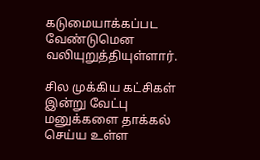கடுமையாக்கப்பட வேண்டுமென வலியுறுத்தியுள்ளார்.

சில முக்கிய கட்சிகள் இன்று வேட்பு மனுக்களை தாக்கல் செய்ய உள்ள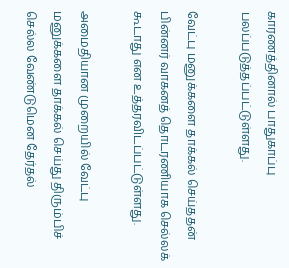காரணத்தினால் பாதுகாப்பு பலப்படுத்தப்பட்டுள்ளது.

வேட்பு மனுக்களை தாக்கல் செய்ததன் பின்னர் வாகனத் தொடரணியாக செல்லக் கூடாது என உத்தரவிடப்பட்டுள்ளது.

அமைதியான முறையில் வேட்பு மனுக்களை தாக்கல் செய்து திரும்பிச் செல்ல வேண்டுமென தேர்தல்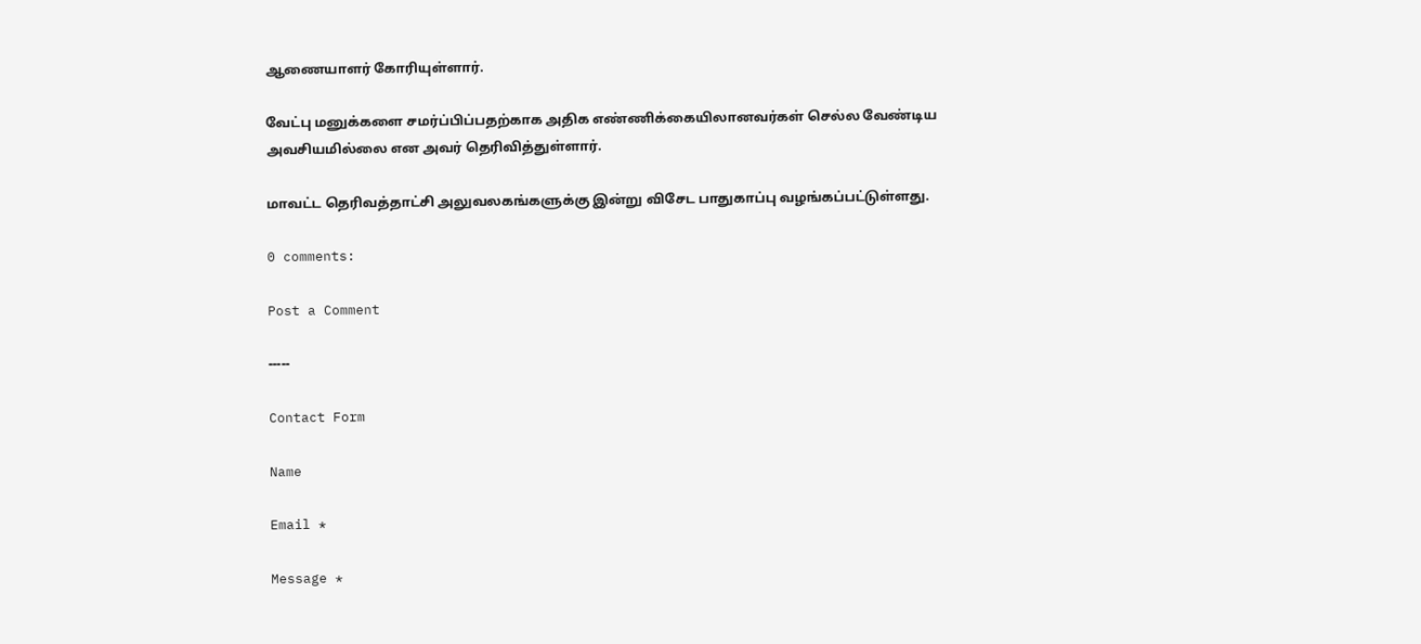ஆணையாளர் கோரியுள்ளார்.

வேட்பு மனுக்களை சமர்ப்பிப்பதற்காக அதிக எண்ணிக்கையிலானவர்கள் செல்ல வேண்டிய அவசியமில்லை என அவர் தெரிவித்துள்ளார்.

மாவட்ட தெரிவத்தாட்சி அலுவலகங்களுக்கு இன்று விசேட பாதுகாப்பு வழங்கப்பட்டுள்ளது.

0 comments:

Post a Comment

-----

Contact Form

Name

Email *

Message *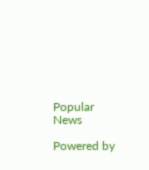Popular News

Powered by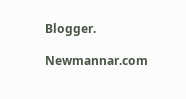Blogger.

Newmannar.com